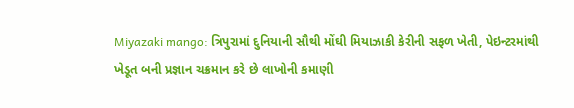Miyazaki mango: ત્રિપુરામાં દુનિયાની સૌથી મોંઘી મિયાઝાકી કેરીની સફળ ખેતી, પેઇન્ટરમાંથી ખેડૂત બની પ્રજ્ઞાન ચક્રમાન કરે છે લાખોની કમાણી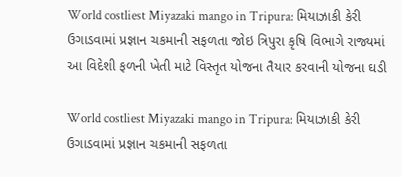World costliest Miyazaki mango in Tripura: મિયાઝાકી કેરી ઉગાડવામાં પ્રજ્ઞાન ચકમાની સફળતા જોઇ ત્રિપુરા કૃષિ વિભાગે રાજ્યમાં આ વિદેશી ફળની ખેતી માટે વિસ્તૃત યોજના તૈયાર કરવાની યોજના ઘડી

World costliest Miyazaki mango in Tripura: મિયાઝાકી કેરી ઉગાડવામાં પ્રજ્ઞાન ચકમાની સફળતા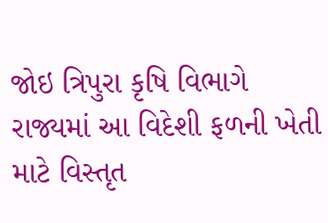જોઇ ત્રિપુરા કૃષિ વિભાગે રાજ્યમાં આ વિદેશી ફળની ખેતી માટે વિસ્તૃત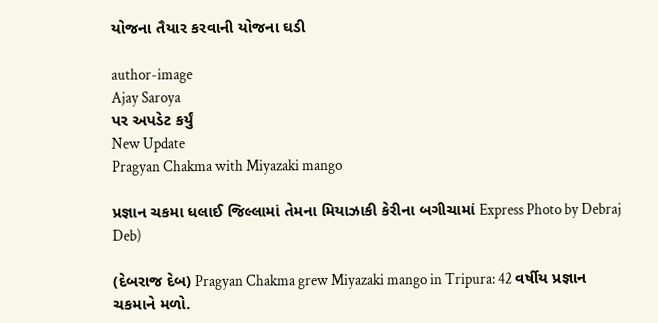યોજના તૈયાર કરવાની યોજના ઘડી

author-image
Ajay Saroya
પર અપડેટ કર્યું
New Update
Pragyan Chakma with Miyazaki mango

પ્રજ્ઞાન ચકમા ધલાઈ જિલ્લામાં તેમના મિયાઝાકી કેરીના બગીચામાં Express Photo by Debraj Deb)

(દેબરાજ દેબ) Pragyan Chakma grew Miyazaki mango in Tripura: 42 વર્ષીય પ્રજ્ઞાન ચકમાને મળો.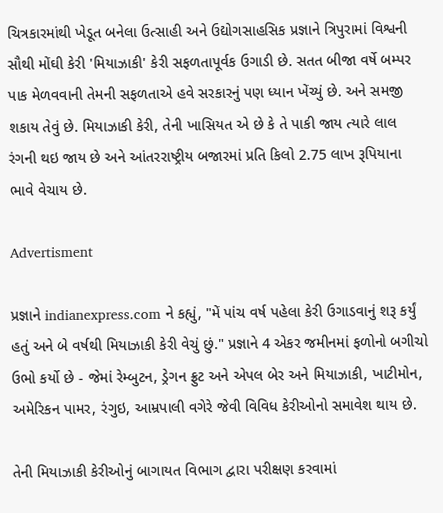ચિત્રકારમાંથી ખેડૂત બનેલા ઉત્સાહી અને ઉદ્યોગસાહસિક પ્રજ્ઞાને ત્રિપુરામાં વિશ્વની સૌથી મોંઘી કેરી 'મિયાઝાકી' કેરી સફળતાપૂર્વક ઉગાડી છે. સતત બીજા વર્ષે બમ્પર પાક મેળવવાની તેમની સફળતાએ હવે સરકારનું પણ ધ્યાન ખેંચ્યું છે. અને સમજી શકાય તેવું છે. મિયાઝાકી કેરી, તેની ખાસિયત એ છે કે તે પાકી જાય ત્યારે લાલ રંગની થઇ જાય છે અને આંતરરાષ્ટ્રીય બજારમાં પ્રતિ કિલો 2.75 લાખ રૂપિયાના ભાવે વેચાય છે.

Advertisment

પ્રજ્ઞાને indianexpress.com ને કહ્યું, "મેં પાંચ વર્ષ પહેલા કેરી ઉગાડવાનું શરૂ કર્યું હતું અને બે વર્ષથી મિયાઝાકી કેરી વેચું છું." પ્રજ્ઞાને 4 એકર જમીનમાં ફળોનો બગીચો ઉભો કર્યો છે - જેમાં રેમ્બુટન, ડ્રેગન ફ્રુટ અને એપલ બેર અને મિયાઝાકી, ખાટીમોન, અમેરિકન પામર, રંગુઇ, આમ્રપાલી વગેરે જેવી વિવિધ કેરીઓનો સમાવેશ થાય છે.

તેની મિયાઝાકી કેરીઓનું બાગાયત વિભાગ દ્વારા પરીક્ષણ કરવામાં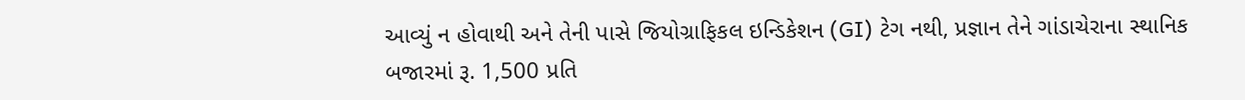આવ્યું ન હોવાથી અને તેની પાસે જિયોગ્રાફિકલ ઇન્ડિકેશન (GI) ટેગ નથી, પ્રજ્ઞાન તેને ગાંડાચેરાના સ્થાનિક બજારમાં રૂ. 1,500 પ્રતિ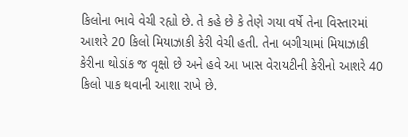કિલોના ભાવે વેચી રહ્યો છે. તે કહે છે કે તેણે ગયા વર્ષે તેના વિસ્તારમાં આશરે 20 કિલો મિયાઝાકી કેરી વેચી હતી. તેના બગીચામાં મિયાઝાકી કેરીના થોડાંક જ વૃક્ષો છે અને હવે આ ખાસ વેરાયટીની કેરીનો આશરે 40 કિલો પાક થવાની આશા રાખે છે.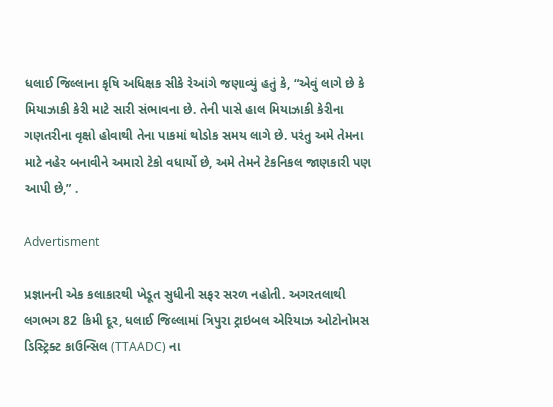ધલાઈ જિલ્લાના કૃષિ અધિક્ષક સીકે રેઆંગે જણાવ્યું હતું કે, “એવું લાગે છે કે મિયાઝાકી કેરી માટે સારી સંભાવના છે. તેની પાસે હાલ મિયાઝાકી કેરીના ગણતરીના વૃક્ષો હોવાથી તેના પાકમાં થોડોક સમય લાગે છે. પરંતુ અમે તેમના માટે નહેર બનાવીને અમારો ટેકો વધાર્યો છે, અમે તેમને ટેકનિકલ જાણકારી પણ આપી છે,” .

Advertisment

પ્રજ્ઞાનની એક કલાકારથી ખેડૂત સુધીની સફર સરળ નહોતી. અગરતલાથી લગભગ 82 કિમી દૂર, ધલાઈ જિલ્લામાં ત્રિપુરા ટ્રાઇબલ એરિયાઝ ઓટોનોમસ ડિસ્ટ્રિક્ટ કાઉન્સિલ (TTAADC) ના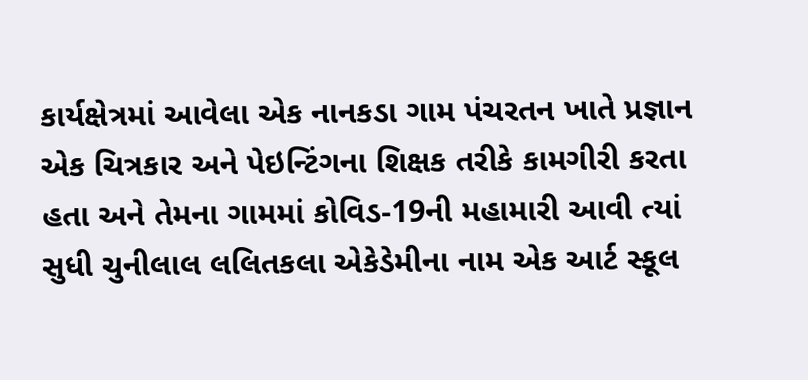કાર્યક્ષેત્રમાં આવેલા એક નાનકડા ગામ પંચરતન ખાતે પ્રજ્ઞાન એક ચિત્રકાર અને પેઇન્ટિંગના શિક્ષક તરીકે કામગીરી કરતા હતા અને તેમના ગામમાં કોવિડ-19ની મહામારી આવી ત્યાં સુધી ચુનીલાલ લલિતકલા એકેડેમીના નામ એક આર્ટ સ્કૂલ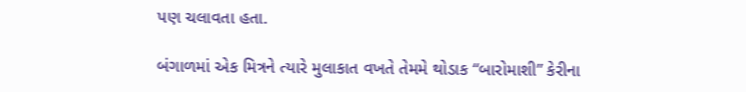પણ ચલાવતા હતા.

બંગાળમાં એક મિત્રને ત્યારે મુલાકાત વખતે તેમમે થોડાક “બારોમાશી” કેરીના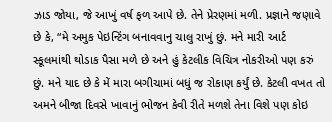ઝાડ જોયા, જે આખું વર્ષ ફળ આપે છે. તેને પ્રેરણમાં મળી. પ્રજ્ઞાને જણાવે છે કે, “મે અમુક પેઇન્ટિંગ બનાવવાનુ ચાલુ રાખું છું. મને મારી આર્ટ સ્કૂલમાંથી થોડાક પૈસા મળે છે અને હું કેટલીક વિચિત્ર નોકરીઓ પણ કરું છું. મને યાદ છે કે મેં મારા બગીચામાં બધું જ રોકાણ કર્યું છે. કેટલી વખત તો અમને બીજા દિવસે ખાવાનું ભોજન કેવી રીતે મળશે તેના વિશે પણ કોઇ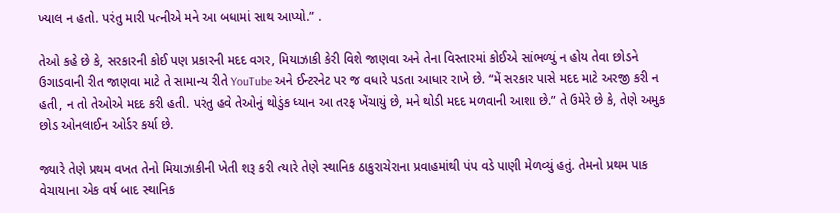ખ્યાલ ન હતો. પરંતુ મારી પત્નીએ મને આ બધામાં સાથ આપ્યો.” .

તેઓ કહે છે કે, સરકારની કોઈ પણ પ્રકારની મદદ વગર, મિયાઝાકી કેરી વિશે જાણવા અને તેના વિસ્તારમાં કોઈએ સાંભળ્યું ન હોય તેવા છોડને ઉગાડવાની રીત જાણવા માટે તે સામાન્ય રીતે YouTube અને ઈન્ટરનેટ પર જ વધારે પડતા આધાર રાખે છે. “મેં સરકાર પાસે મદદ માટે અરજી કરી ન હતી, ન તો તેઓએ મદદ કરી હતી. પરંતુ હવે તેઓનું થોડુંક ધ્યાન આ તરફ ખેંચાયું છે, મને થોડી મદદ મળવાની આશા છે.” તે ઉમેરે છે કે, તેણે અમુક છોડ ઓનલાઈન ઓર્ડર કર્યા છે.

જ્યારે તેણે પ્રથમ વખત તેનો મિયાઝાકીની ખેતી શરૂ કરી ત્યારે તેણે સ્થાનિક ઠાકુરાચેરાના પ્રવાહમાંથી પંપ વડે પાણી મેળવ્યું હતું. તેમનો પ્રથમ પાક વેચાયાના એક વર્ષ બાદ સ્થાનિક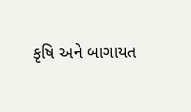કૃષિ અને બાગાયત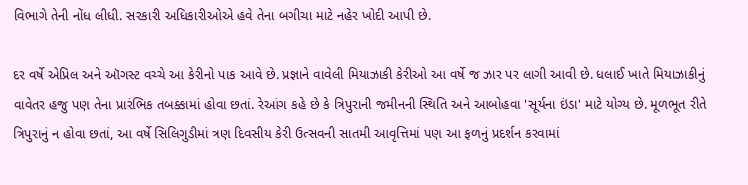વિભાગે તેની નોંધ લીધી. સરકારી અધિકારીઓએ હવે તેના બગીચા માટે નહેર ખોદી આપી છે.

દર વર્ષે એપ્રિલ અને ઑગસ્ટ વચ્ચે આ કેરીનો પાક આવે છે. પ્રજ્ઞાને વાવેલી મિયાઝાકી કેરીઓ આ વર્ષે જ ઝાર પર લાગી આવી છે. ધલાઈ ખાતે મિયાઝાકીનું વાવેતર હજુ પણ તેના પ્રારંભિક તબક્કામાં હોવા છતાં. રેઆંગ કહે છે કે ત્રિપુરાની જમીનની સ્થિતિ અને આબોહવા 'સૂર્યના ઇંડા' માટે યોગ્ય છે. મૂળભૂત રીતે ત્રિપુરાનું ન હોવા છતાં, આ વર્ષે સિલિગુડીમાં ત્રણ દિવસીય કેરી ઉત્સવની સાતમી આવૃત્તિમાં પણ આ ફળનું પ્રદર્શન કરવામાં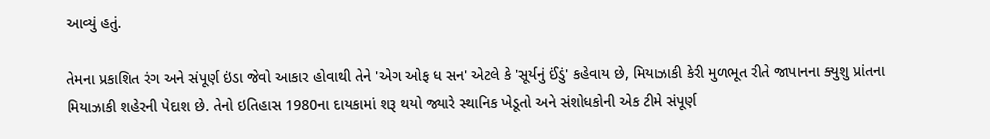આવ્યું હતું.

તેમના પ્રકાશિત રંગ અને સંપૂર્ણ ઇંડા જેવો આકાર હોવાથી તેને 'એગ ઓફ ધ સન' એટલે કે 'સૂર્યનું ઈંડું' કહેવાય છે, મિયાઝાકી કેરી મુળભૂત રીતે જાપાનના ક્યુશુ પ્રાંતના મિયાઝાકી શહેરની પેદાશ છે. તેનો ઇતિહાસ 1980ના દાયકામાં શરૂ થયો જ્યારે સ્થાનિક ખેડૂતો અને સંશોધકોની એક ટીમે સંપૂર્ણ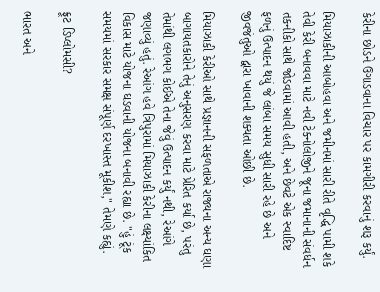કેરીના છોડને ઉગાડવાના વિચાર પર કામગીરી કરવાનું શરૂ કર્યું.

મિયાઝાકીની આબોહવા અને જમીનમાં સારી રીતે વૃદ્ધિ પામી શકે તેવી કેરી બનાવવા માટે નવી ટેક્નોલોજીને જૂના જમાનાની સંવર્ધન તકનીકો સાથે જોડવામાં આવી હતી, અને છેવટે એક સ્વાદિષ્ટ ફળનું ઉત્પાદન થયું જે લાંબા સમય સુધી સારી રહે છે અને જીવજંતુઓ દ્વારા ખાવાની શક્યતા ઓછી છે.

મિયાઝાકી કેરીઓ સાથે પ્રજ્ઞાનની સફળતાએ રાજ્યના અન્ય ઘણા બાગાયતકારોને તેનું અનુસરણ કરવા માટે પ્રેરિત કર્યા છે, પરંતુ તેમાંથી લગભગ કોઈએ તેના જેવું ઉત્પાદન કર્યું નથી, રેઆંગે જણાવ્યું હતું. રેઆંગ હવે ત્રિપુરામાં મિયાઝાકી કેરીના લક્ષ્યાંકિત વિકાસ માટે યોજના ઘડવાની યોજના બનાવી રહ્યા છે. "હું ટૂંક સમયમાં સરકાર સમક્ષ સંપૂર્ણ દરખાસ્ત મૂકીશ," તેમણે કહ્યું.

ફ્રૂટ ડિપ્લોમસી?

ભારત અને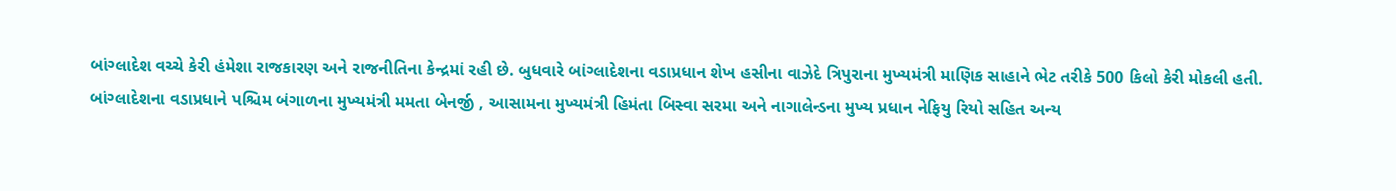બાંગ્લાદેશ વચ્ચે કેરી હંમેશા રાજકારણ અને રાજનીતિના કેન્દ્રમાં રહી છે. બુધવારે બાંગ્લાદેશના વડાપ્રધાન શેખ હસીના વાઝેદે ત્રિપુરાના મુખ્યમંત્રી માણિક સાહાને ભેટ તરીકે 500 કિલો કેરી મોકલી હતી. બાંગ્લાદેશના વડાપ્રધાને પશ્ચિમ બંગાળના મુખ્યમંત્રી મમતા બેનર્જી , આસામના મુખ્યમંત્રી હિમંતા બિસ્વા સરમા અને નાગાલેન્ડના મુખ્ય પ્રધાન નેફિયુ રિયો સહિત અન્ય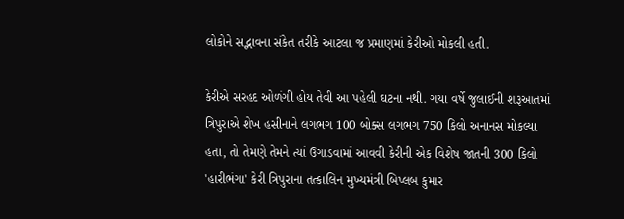લોકોને સદ્ભાવના સંકેત તરીકે આટલા જ પ્રમાણમાં કેરીઓ મોકલી હતી.

કેરીએ સરહદ ઓળંગી હોય તેવી આ પહેલી ઘટના નથી. ગયા વર્ષે જુલાઈની શરૂઆતમાં ત્રિપુરાએ શેખ હસીનાને લગભગ 100 બોક્સ લગભગ 750 કિલો અનાનસ મોકલ્યા હતા, તો તેમણે તેમને ત્યાં ઉગાડવામાં આવવી કેરીની એક વિશેષ જાતની 300 કિલો 'હારીભંગા' કેરી ત્રિપુરાના તત્કાલિન મુખ્યમંત્રી બિપ્લબ કુમાર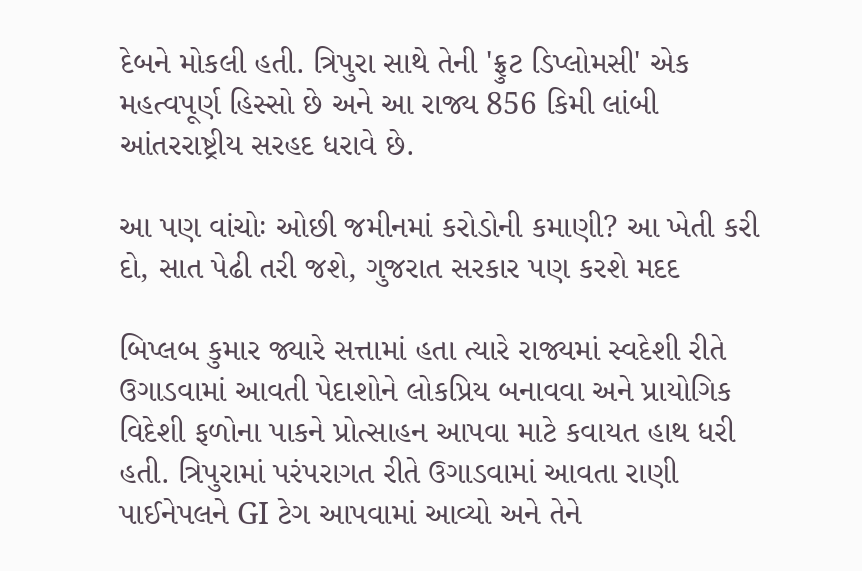દેબને મોકલી હતી. ત્રિપુરા સાથે તેની 'ફ્રુટ ડિપ્લોમસી' એક મહત્વપૂર્ણ હિસ્સો છે અને આ રાજ્ય 856 કિમી લાંબી આંતરરાષ્ટ્રીય સરહદ ધરાવે છે.

આ પણ વાંચોઃ ઓછી જમીનમાં કરોડોની કમાણી? આ ખેતી કરી દો, સાત પેઢી તરી જશે, ગુજરાત સરકાર પણ કરશે મદદ

બિપ્લબ કુમાર જ્યારે સત્તામાં હતા ત્યારે રાજ્યમાં સ્વદેશી રીતે ઉગાડવામાં આવતી પેદાશોને લોકપ્રિય બનાવવા અને પ્રાયોગિક વિદેશી ફળોના પાકને પ્રોત્સાહન આપવા માટે કવાયત હાથ ધરી હતી. ત્રિપુરામાં પરંપરાગત રીતે ઉગાડવામાં આવતા રાણી પાઈનેપલને GI ટેગ આપવામાં આવ્યો અને તેને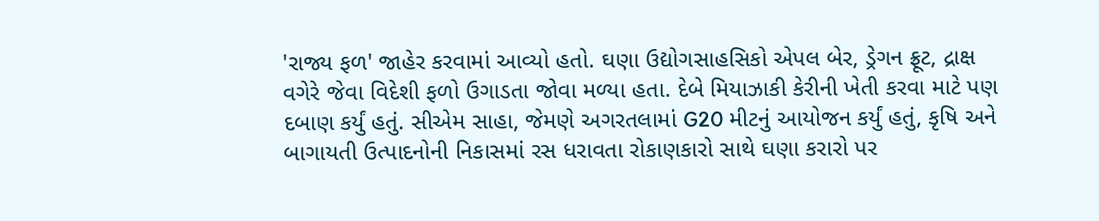'રાજ્ય ફળ' જાહેર કરવામાં આવ્યો હતો. ઘણા ઉદ્યોગસાહસિકો એપલ બેર, ડ્રેગન ફ્રૂટ, દ્રાક્ષ વગેરે જેવા વિદેશી ફળો ઉગાડતા જોવા મળ્યા હતા. દેબે મિયાઝાકી કેરીની ખેતી કરવા માટે પણ દબાણ કર્યું હતું. સીએમ સાહા, જેમણે અગરતલામાં G20 મીટનું આયોજન કર્યું હતું, કૃષિ અને બાગાયતી ઉત્પાદનોની નિકાસમાં રસ ધરાવતા રોકાણકારો સાથે ઘણા કરારો પર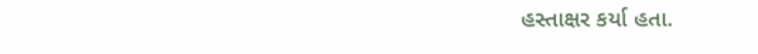હસ્તાક્ષર કર્યા હતા.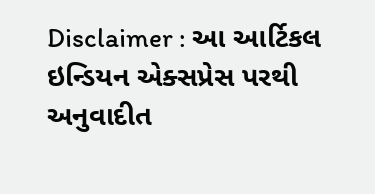Disclaimer : આ આર્ટિકલ ઇન્ડિયન એક્સપ્રેસ પરથી અનુવાદીત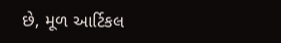છે, મૂળ આર્ટિકલ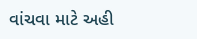વાંચવા માટે અહી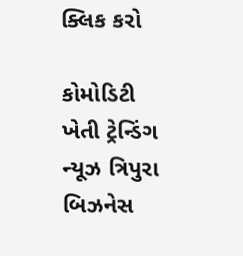ક્લિક કરો

કોમોડિટી ખેતી ટ્રેન્ડિંગ ન્યૂઝ ત્રિપુરા બિઝનેસ